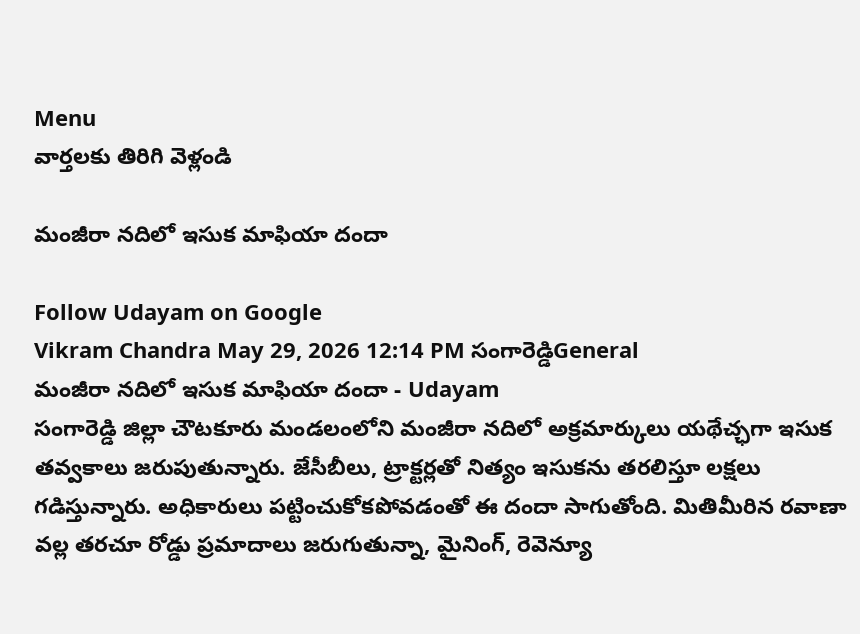Menu
వార్తలకు తిరిగి వెళ్లండి

మంజీరా నదిలో ఇసుక మాఫియా దందా

Follow Udayam on Google
Vikram Chandra May 29, 2026 12:14 PM సంగారెడ్డిGeneral
మంజీరా నదిలో ఇసుక మాఫియా దందా - Udayam
సంగారెడ్డి జిల్లా చౌటకూరు మండలంలోని మంజీరా నదిలో అక్రమార్కులు యథేచ్ఛగా ఇసుక తవ్వకాలు జరుపుతున్నారు. జేసీబీలు, ట్రాక్టర్లతో నిత్యం ఇసుకను తరలిస్తూ లక్షలు గడిస్తున్నారు. అధికారులు పట్టించుకోకపోవడంతో ఈ దందా సాగుతోంది. మితిమీరిన రవాణా వల్ల తరచూ రోడ్డు ప్రమాదాలు జరుగుతున్నా, మైనింగ్, రెవెన్యూ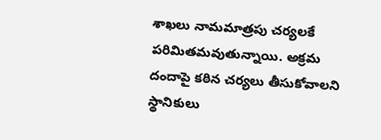శాఖలు నామమాత్రపు చర్యలకే పరిమితమవుతున్నాయి. అక్రమ దందాపై కఠిన చర్యలు తీసుకోవాలని స్థానికులు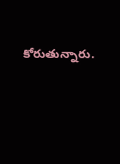కోరుతున్నారు.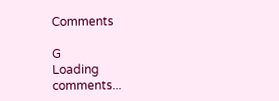Comments

G
Loading comments...